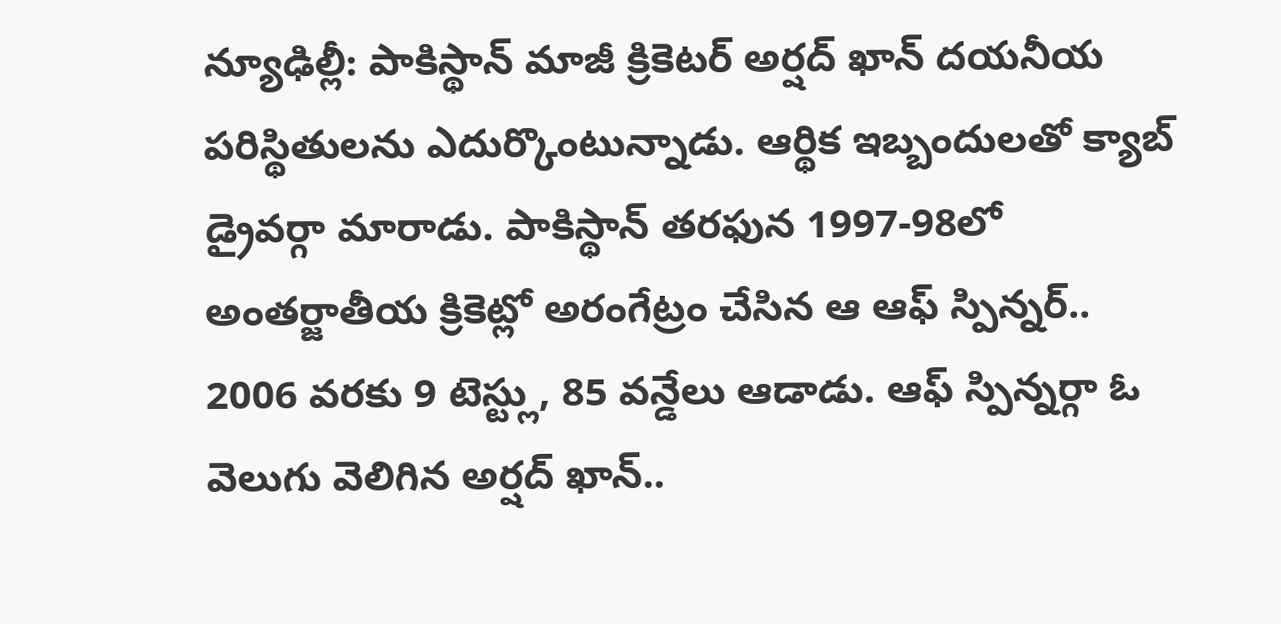న్యూఢిల్లీ: పాకిస్థాన్ మాజీ క్రికెటర్ అర్షద్ ఖాన్ దయనీయ పరిస్థితులను ఎదుర్కొంటున్నాడు. ఆర్థిక ఇబ్బందులతో క్యాబ్ డ్రైవర్గా మారాడు. పాకిస్థాన్ తరఫున 1997-98లో అంతర్జాతీయ క్రికెట్లో అరంగేట్రం చేసిన ఆ ఆఫ్ స్పిన్నర్.. 2006 వరకు 9 టెస్ట్లు, 85 వన్డేలు ఆడాడు. ఆఫ్ స్పిన్నర్గా ఓ వెలుగు వెలిగిన అర్షద్ ఖాన్..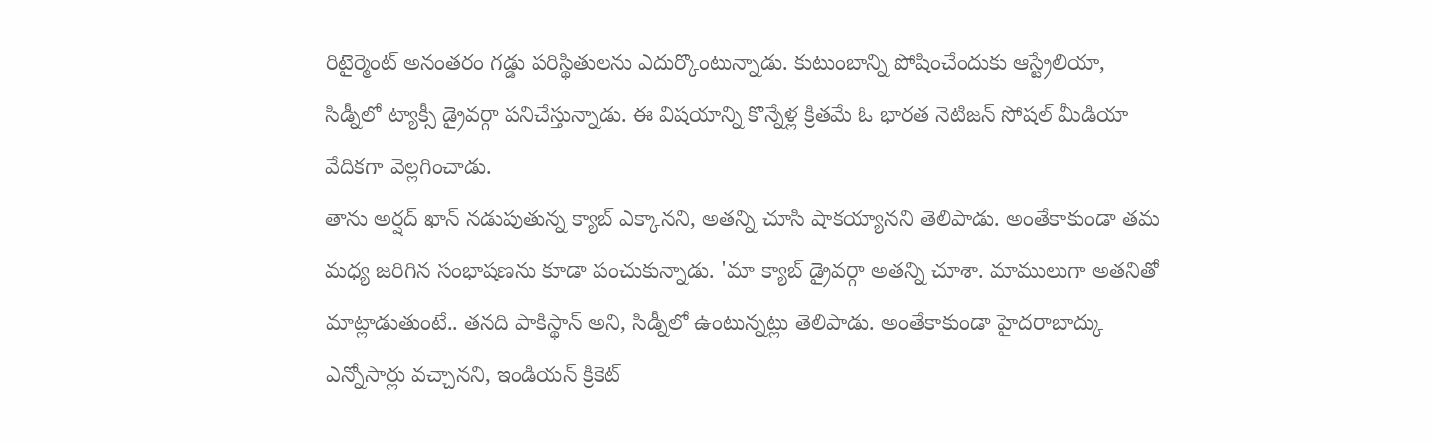రిటైర్మెంట్ అనంతరం గడ్డు పరిస్థితులను ఎదుర్కొంటున్నాడు. కుటుంబాన్ని పోషించేందుకు ఆస్ట్రేలియా, సిడ్నీలో ట్యాక్సీ డ్రైవర్గా పనిచేస్తున్నాడు. ఈ విషయాన్ని కొన్నేళ్ల క్రితమే ఓ భారత నెటిజన్ సోషల్ మీడియా వేదికగా వెల్లగించాడు.
తాను అర్షద్ ఖాన్ నడుపుతున్న క్యాబ్ ఎక్కానని, అతన్ని చూసి షాకయ్యానని తెలిపాడు. అంతేకాకుండా తమ మధ్య జరిగిన సంభాషణను కూడా పంచుకున్నాడు. 'మా క్యాబ్ డ్రైవర్గా అతన్ని చూశా. మాములుగా అతనితో మాట్లాడుతుంటే.. తనది పాకిస్థాన్ అని, సిడ్నీలో ఉంటున్నట్లు తెలిపాడు. అంతేకాకుండా హైదరాబాద్కు ఎన్నోసార్లు వచ్చానని, ఇండియన్ క్రికెట్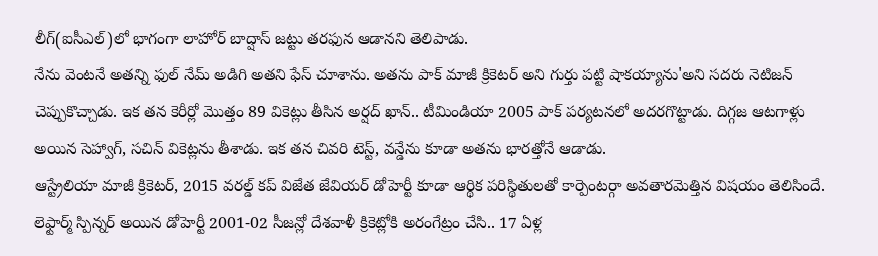లీగ్(ఐసీఎల్)లో భాగంగా లాహోర్ బాద్షాస్ జట్టు తరఫున ఆడానని తెలిపాడు.
నేను వెంటనే అతన్ని ఫుల్ నేమ్ అడిగి అతని ఫేస్ చూశాను. అతను పాక్ మాజీ క్రికెటర్ అని గుర్తు పట్టి షాకయ్యాను'అని సదరు నెటిజన్ చెప్పుకొచ్చాడు. ఇక తన కెరీర్లో మొత్తం 89 వికెట్లు తీసిన అర్షద్ ఖాన్.. టీమిండియా 2005 పాక్ పర్యటనలో అదరగొట్టాడు. దిగ్గజ ఆటగాళ్లు అయిన సెహ్వాగ్, సచిన్ వికెట్లను తీశాడు. ఇక తన చివరి టెస్ట్, వన్డేను కూడా అతను భారత్తోనే ఆడాడు.
ఆస్ట్రేలియా మాజీ క్రికెటర్, 2015 వరల్డ్ కప్ విజేత జేవియర్ డోహెర్టీ కూడా ఆర్థిక పరిస్థితులతో కార్పెంటర్గా అవతారమెత్తిన విషయం తెలిసిందే. లెఫ్టార్మ్ స్పిన్నర్ అయిన డోహెర్టీ 2001-02 సీజన్లో దేశవాళీ క్రికెట్లోకి అరంగేట్రం చేసి.. 17 ఏళ్ల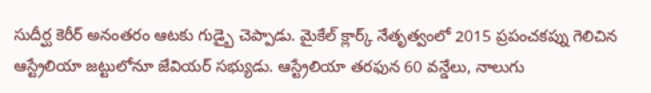సుదీర్ఘ కెరీర్ అనంతరం ఆటకు గుడ్బై చెప్పాడు. మైకేల్ క్లార్క్ నేతృత్వంలో 2015 ప్రపంచకప్ను గెలిచిన ఆస్ట్రేలియా జట్టులోనూ జేవియర్ సభ్యుడు. ఆస్ట్రేలియా తరఫున 60 వన్డేలు, నాలుగు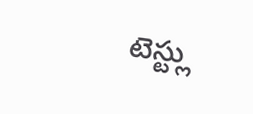టెస్ట్లు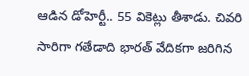ఆడిన డోహెర్టీ.. 55 వికెట్లు తీశాడు. చివరి సారిగా గతేడాది భారత్ వేదికగా జరిగిన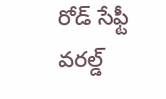రోడ్ సేఫ్టీ వరల్డ్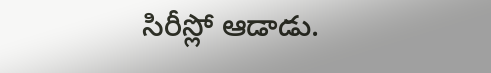సిరీస్లో ఆడాడు.